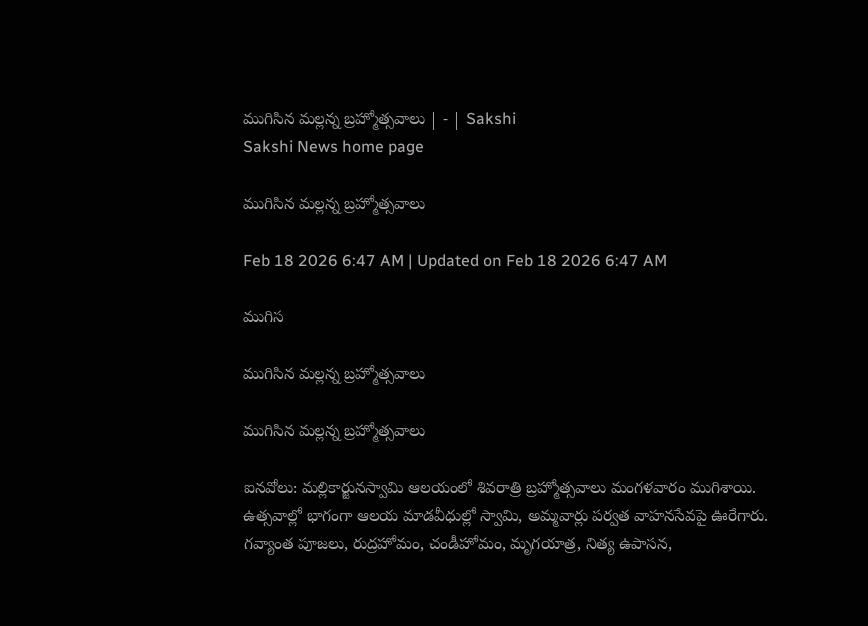ముగిసిన మల్లన్న బ్రహ్మోత్సవాలు | - | Sakshi
Sakshi News home page

ముగిసిన మల్లన్న బ్రహ్మోత్సవాలు

Feb 18 2026 6:47 AM | Updated on Feb 18 2026 6:47 AM

ముగిస

ముగిసిన మల్లన్న బ్రహ్మోత్సవాలు

ముగిసిన మల్లన్న బ్రహ్మోత్సవాలు

ఐనవోలు: మల్లికార్జునస్వామి ఆలయంలో శివరాత్రి బ్రహ్మోత్సవాలు మంగళవారం ముగిశాయి. ఉత్సవాల్లో భాగంగా ఆలయ మాడవీధుల్లో స్వామి, అమ్మవార్లు పర్వత వాహనసేవపై ఊరేగారు. గవ్యాంత పూజలు, రుద్రహోమం, చండీహోమం, మృగయాత్ర, నిత్య ఉపాసన,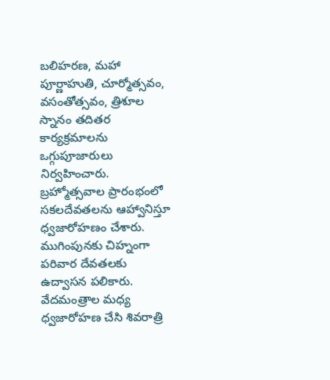బలిహరణ, మహా పూర్ణాహుతి, చూర్మోత్సవం, వసంతోత్సవం, త్రిశూల స్నానం తదితర కార్యక్రమాలను ఒగ్గుపూజారులు నిర్వహించారు. బ్రహ్మోత్సవాల ప్రారంభంలో సకలదేవతలను ఆహ్వానిస్తూ ధ్వజారోహణం చేశారు. ముగింపునకు చిహ్నంగా పరివార దేవతలకు ఉద్వాసన పలికారు. వేదమంత్రాల మధ్య ధ్వజారోహణ చేసి శివరాత్రి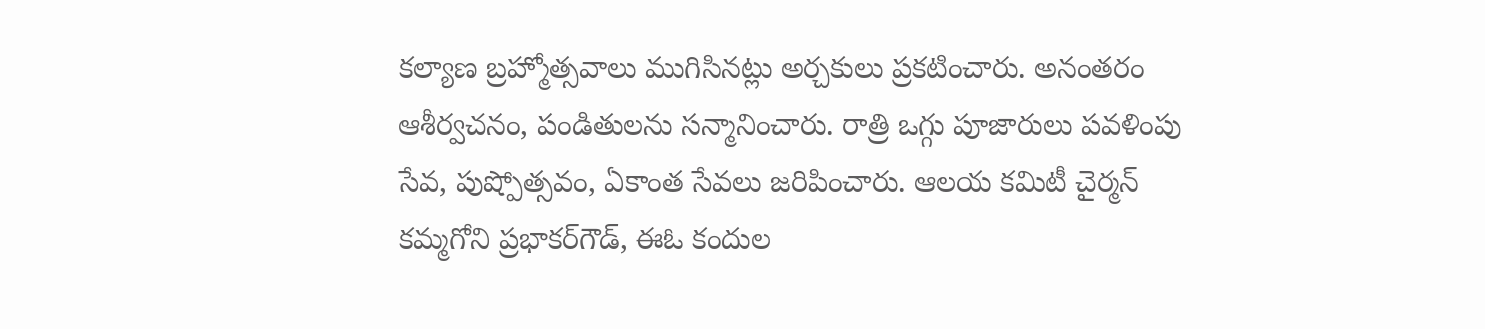కల్యాణ బ్రహ్మోత్సవాలు ముగిసినట్లు అర్చకులు ప్రకటించారు. అనంతరం ఆశీర్వచనం, పండితులను సన్మానించారు. రాత్రి ఒగ్గు పూజారులు పవళింపు సేవ, పుష్పోత్సవం, ఏకాంత సేవలు జరిపించారు. ఆలయ కమిటీ చైర్మన్‌ కమ్మగోని ప్రభాకర్‌గౌడ్‌, ఈఓ కందుల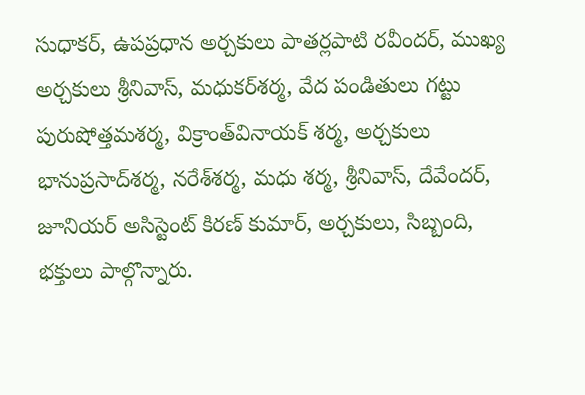సుధాకర్‌, ఉపప్రధాన అర్చకులు పాతర్లపాటి రవీందర్‌, ముఖ్య అర్చకులు శ్రీనివాస్‌, మధుకర్‌శర్మ, వేద పండితులు గట్టు పురుషోత్తమశర్మ, విక్రాంత్‌వినాయక్‌ శర్మ, అర్చకులు భానుప్రసాద్‌శర్మ, నరేశ్‌శర్మ, మధు శర్మ, శ్రీనివాస్‌, దేవేందర్‌, జూనియర్‌ అసిస్టెంట్‌ కిరణ్‌ కుమార్‌, అర్చకులు, సిబ్బంది, భక్తులు పాల్గొన్నారు.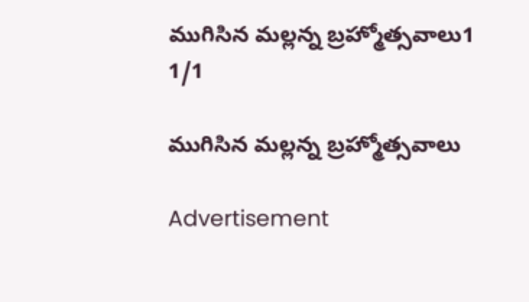ముగిసిన మల్లన్న బ్రహ్మోత్సవాలు1
1/1

ముగిసిన మల్లన్న బ్రహ్మోత్సవాలు

Advertisement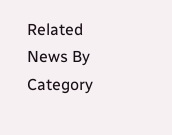Related News By Category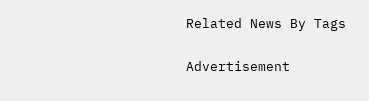Related News By Tags

Advertisement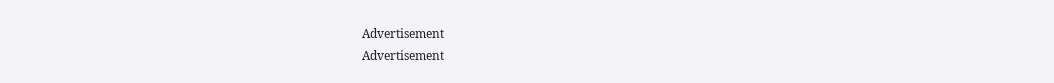Advertisement
Advertisement